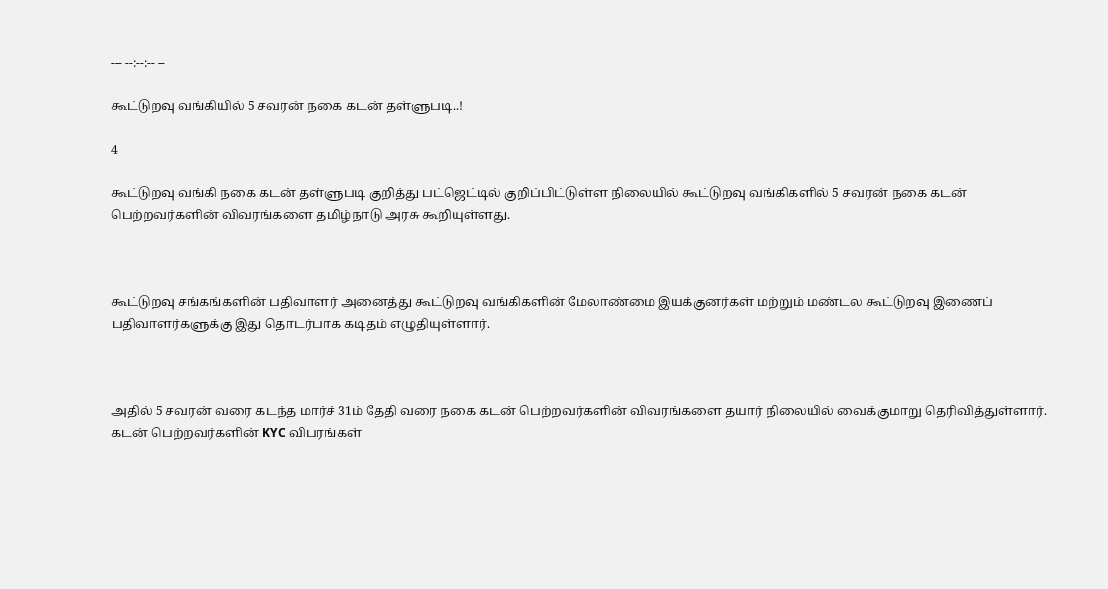--- --:--:-- --

கூட்டுறவு வங்கியில் 5 சவரன் நகை கடன் தள்ளுபடி..!

4

கூட்டுறவு வங்கி நகை கடன் தள்ளுபடி குறித்து பட்ஜெட்டில் குறிப்பிட்டுள்ள நிலையில் கூட்டுறவு வங்கிகளில் 5 சவரன் நகை கடன் பெற்றவர்களின் விவரங்களை தமிழ்நாடு அரசு கூறியுள்ளது.



கூட்டுறவு சங்கங்களின் பதிவாளர் அனைத்து கூட்டுறவு வங்கிகளின் மேலாண்மை இயக்குனர்கள் மற்றும் மண்டல கூட்டுறவு இணைப் பதிவாளர்களுக்கு இது தொடர்பாக கடிதம் எழுதியுள்ளார்.



அதில் 5 சவரன் வரை கடந்த மார்ச் 31ம் தேதி வரை நகை கடன் பெற்றவர்களின் விவரங்களை தயார் நிலையில் வைக்குமாறு தெரிவித்துள்ளார். கடன் பெற்றவர்களின் KYC விபரங்கள்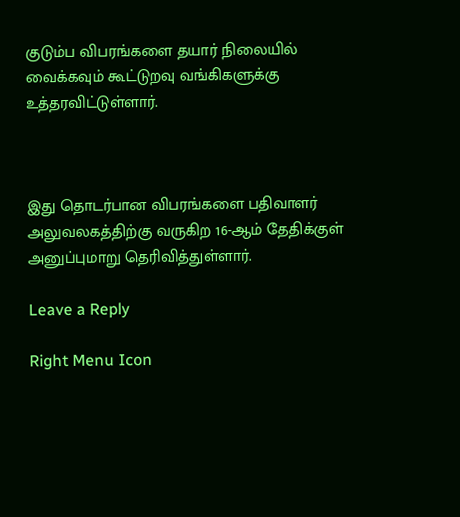குடும்ப விபரங்களை தயார் நிலையில் வைக்கவும் கூட்டுறவு வங்கிகளுக்கு உத்தரவிட்டுள்ளார்.



இது தொடர்பான விபரங்களை பதிவாளர் அலுவலகத்திற்கு வருகிற 16-ஆம் தேதிக்குள் அனுப்புமாறு தெரிவித்துள்ளார்.

Leave a Reply

Right Menu Icon